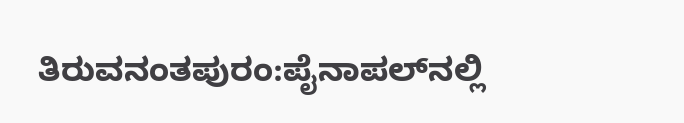ತಿರುವನಂತಪುರಂ:ಪೈನಾಪಲ್‌ನಲ್ಲಿ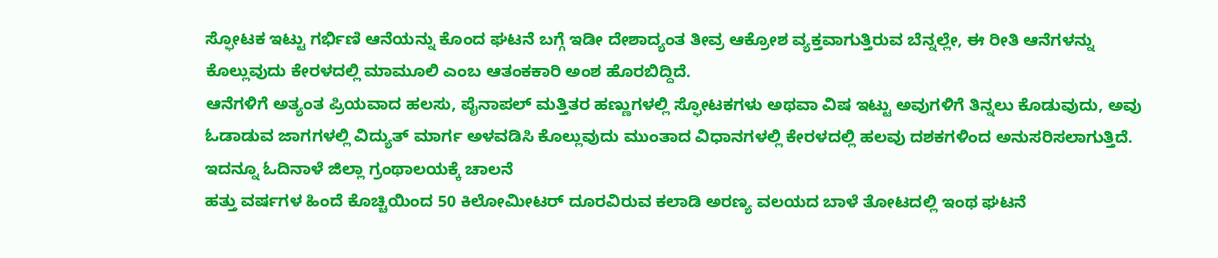ಸ್ಫೋಟಕ ಇಟ್ಟು ಗರ್ಭಿಣಿ ಆನೆಯನ್ನು ಕೊಂದ ಘಟನೆ ಬಗ್ಗೆ ಇಡೀ ದೇಶಾದ್ಯಂತ ತೀವ್ರ ಆಕ್ರೋಶ ವ್ಯಕ್ತವಾಗುತ್ತಿರುವ ಬೆನ್ನಲ್ಲೇ, ಈ ರೀತಿ ಆನೆಗಳನ್ನು ಕೊಲ್ಲುವುದು ಕೇರಳದಲ್ಲಿ ಮಾಮೂಲಿ ಎಂಬ ಆತಂಕಕಾರಿ ಅಂಶ ಹೊರಬಿದ್ದಿದೆ.
ಆನೆಗಳಿಗೆ ಅತ್ಯಂತ ಪ್ರಿಯವಾದ ಹಲಸು, ಪೈನಾಪಲ್ ಮತ್ತಿತರ ಹಣ್ಣುಗಳಲ್ಲಿ ಸ್ಫೋಟಕಗಳು ಅಥವಾ ವಿಷ ಇಟ್ಟು ಅವುಗಳಿಗೆ ತಿನ್ನಲು ಕೊಡುವುದು, ಅವು ಓಡಾಡುವ ಜಾಗಗಳಲ್ಲಿ ವಿದ್ಯುತ್ ಮಾರ್ಗ ಅಳವಡಿಸಿ ಕೊಲ್ಲುವುದು ಮುಂತಾದ ವಿಧಾನಗಳಲ್ಲಿ ಕೇರಳದಲ್ಲಿ ಹಲವು ದಶಕಗಳಿಂದ ಅನುಸರಿಸಲಾಗುತ್ತಿದೆ.
ಇದನ್ನೂ ಓದಿನಾಳೆ ಜಿಲ್ಲಾ ಗ್ರಂಥಾಲಯಕ್ಕೆ ಚಾಲನೆ
ಹತ್ತು ವರ್ಷಗಳ ಹಿಂದೆ ಕೊಚ್ಚಿಯಿಂದ 50 ಕಿಲೋಮೀಟರ್ ದೂರವಿರುವ ಕಲಾಡಿ ಅರಣ್ಯ ವಲಯದ ಬಾಳೆ ತೋಟದಲ್ಲಿ ಇಂಥ ಘಟನೆ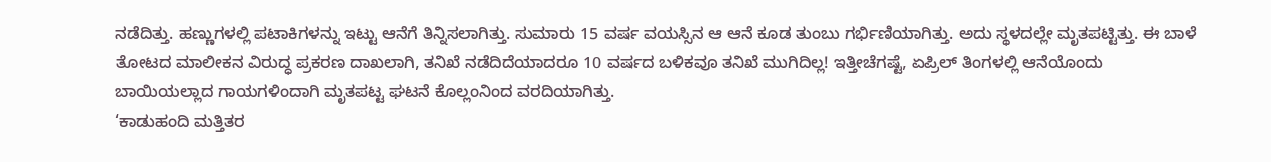ನಡೆದಿತ್ತು. ಹಣ್ಣುಗಳಲ್ಲಿ ಪಟಾಕಿಗಳನ್ನು ಇಟ್ಟು ಆನೆಗೆ ತಿನ್ನಿಸಲಾಗಿತ್ತು. ಸುಮಾರು 15 ವರ್ಷ ವಯಸ್ಸಿನ ಆ ಆನೆ ಕೂಡ ತುಂಬು ಗರ್ಭಿಣಿಯಾಗಿತ್ತು. ಅದು ಸ್ಥಳದಲ್ಲೇ ಮೃತಪಟ್ಟಿತ್ತು. ಈ ಬಾಳೆ ತೋಟದ ಮಾಲೀಕನ ವಿರುದ್ಧ ಪ್ರಕರಣ ದಾಖಲಾಗಿ, ತನಿಖೆ ನಡೆದಿದೆಯಾದರೂ 10 ವರ್ಷದ ಬಳಿಕವೂ ತನಿಖೆ ಮುಗಿದಿಲ್ಲ! ಇತ್ತೀಚೆಗಷ್ಟೆ, ಏಪ್ರಿಲ್ ತಿಂಗಳಲ್ಲಿ ಆನೆಯೊಂದು ಬಾಯಿಯಲ್ಲಾದ ಗಾಯಗಳಿಂದಾಗಿ ಮೃತಪಟ್ಟ ಘಟನೆ ಕೊಲ್ಲಂನಿಂದ ವರದಿಯಾಗಿತ್ತು.
‘ಕಾಡುಹಂದಿ ಮತ್ತಿತರ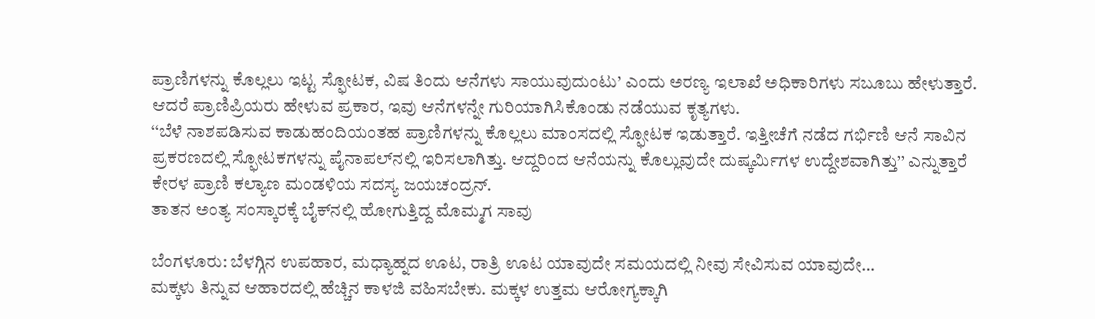ಪ್ರಾಣಿಗಳನ್ನು ಕೊಲ್ಲಲು ಇಟ್ಟ ಸ್ಫೋಟಕ, ವಿಷ ತಿಂದು ಆನೆಗಳು ಸಾಯುವುದುಂಟು’ ಎಂದು ಅರಣ್ಯ ಇಲಾಖೆ ಅಧಿಕಾರಿಗಳು ಸಬೂಬು ಹೇಳುತ್ತಾರೆ. ಆದರೆ ಪ್ರಾಣಿಪ್ರಿಯರು ಹೇಳುವ ಪ್ರಕಾರ, ಇವು ಆನೆಗಳನ್ನೇ ಗುರಿಯಾಗಿಸಿಕೊಂಡು ನಡೆಯುವ ಕೃತ್ಯಗಳು.
‘‘ಬೆಳೆ ನಾಶಪಡಿಸುವ ಕಾಡುಹಂದಿಯಂತಹ ಪ್ರಾಣಿಗಳನ್ನು ಕೊಲ್ಲಲು ಮಾಂಸದಲ್ಲಿ ಸ್ಫೋಟಕ ಇಡುತ್ತಾರೆ. ಇತ್ತೀಚೆಗೆ ನಡೆದ ಗರ್ಭಿಣಿ ಆನೆ ಸಾವಿನ ಪ್ರಕರಣದಲ್ಲಿ ಸ್ಫೋಟಕಗಳನ್ನು ಪೈನಾಪಲ್‌ನಲ್ಲಿ ಇರಿಸಲಾಗಿತ್ತು. ಆದ್ದರಿಂದ ಆನೆಯನ್ನು ಕೊಲ್ಲುವುದೇ ದುಷ್ಕರ್ಮಿಗಳ ಉದ್ದೇಶವಾಗಿತ್ತು’’ ಎನ್ನುತ್ತಾರೆ ಕೇರಳ ಪ್ರಾಣಿ ಕಲ್ಯಾಣ ಮಂಡಳಿಯ ಸದಸ್ಯ ಜಯಚಂದ್ರನ್.
ತಾತನ ಅಂತ್ಯ ಸಂಸ್ಕಾರಕ್ಕೆ ಬೈಕ್‌ನಲ್ಲಿ ಹೋಗುತ್ತಿದ್ದ ಮೊಮ್ಮಗ ಸಾವು

ಬೆಂಗಳೂರು: ಬೆಳಗ್ಗಿನ ಉಪಹಾರ, ಮಧ್ಯಾಹ್ನದ ಊಟ, ರಾತ್ರಿ ಊಟ ಯಾವುದೇ ಸಮಯದಲ್ಲಿ ನೀವು ಸೇವಿಸುವ ಯಾವುದೇ…
ಮಕ್ಕಳು ತಿನ್ನುವ ಆಹಾರದಲ್ಲಿ ಹೆಚ್ಚಿನ ಕಾಳಜಿ ವಹಿಸಬೇಕು. ಮಕ್ಕಳ ಉತ್ತಮ ಆರೋಗ್ಯಕ್ಕಾಗಿ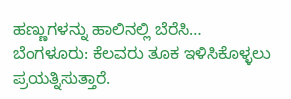ಹಣ್ಣುಗಳನ್ನು ಹಾಲಿನಲ್ಲಿ ಬೆರೆಸಿ…
ಬೆಂಗಳೂರು: ಕೆಲವರು ತೂಕ ಇಳಿಸಿಕೊಳ್ಳಲು ಪ್ರಯತ್ನಿಸುತ್ತಾರೆ.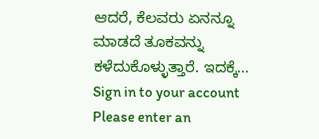ಆದರೆ, ಕೆಲವರು ಏನನ್ನೂ ಮಾಡದೆ ತೂಕವನ್ನು ಕಳೆದುಕೊಳ್ಳುತ್ತಾರೆ. ಇದಕ್ಕೆ…
Sign in to your account
Please enter an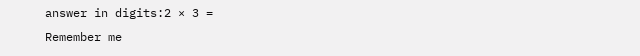answer in digits:2 × 3 =
Remember me